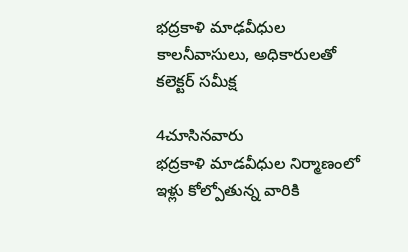భద్రకాళి మాఢవీధుల కాలనీవాసులు, అధికారులతో కలెక్టర్ సమీక్ష

4చూసినవారు
భద్రకాళి మాడవీధుల నిర్మాణంలో ఇళ్లు కోల్పోతున్న వారికి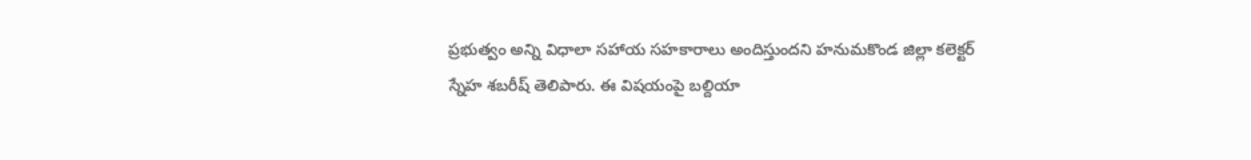ప్రభుత్వం అన్ని విధాలా సహాయ సహకారాలు అందిస్తుందని హనుమకొండ జిల్లా కలెక్టర్ స్నేహ శబరీష్ తెలిపారు. ఈ విషయంపై బల్దియా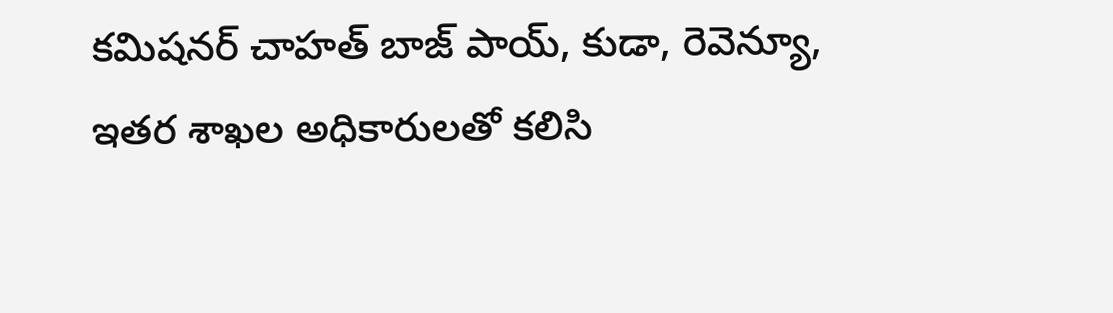కమిషనర్ చాహత్ బాజ్ పాయ్, కుడా, రెవెన్యూ, ఇతర శాఖల అధికారులతో కలిసి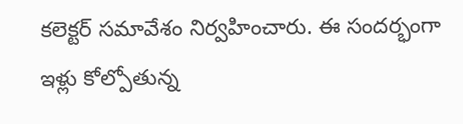కలెక్టర్ సమావేశం నిర్వహించారు. ఈ సందర్భంగా ఇళ్లు కోల్పోతున్న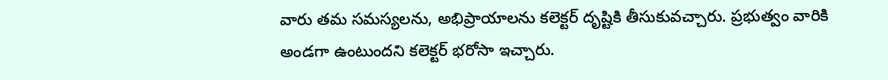వారు తమ సమస్యలను, అభిప్రాయాలను కలెక్టర్ దృష్టికి తీసుకువచ్చారు. ప్రభుత్వం వారికి అండగా ఉంటుందని కలెక్టర్ భరోసా ఇచ్చారు.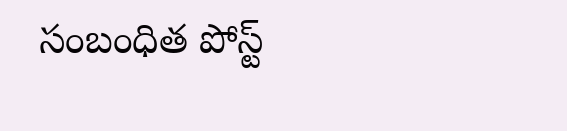సంబంధిత పోస్ట్